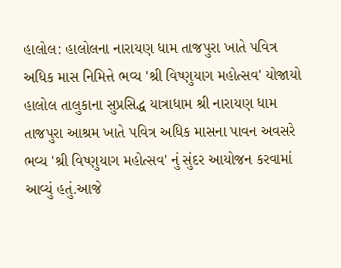હાલોલ: હાલોલના નારાયણ ધામ તાજપુરા ખાતે પવિત્ર અધિક માસ નિમિત્તે ભવ્ય 'શ્રી વિષ્ણુયાગ મહોત્સવ' યોજાયો
હાલોલ તાલુકાના સુપ્રસિદ્ધ યાત્રાધામ શ્રી નારાયણ ધામ તાજપુરા આશ્રમ ખાતે પવિત્ર અધિક માસના પાવન અવસરે ભવ્ય 'શ્રી વિષ્ણુયાગ મહોત્સવ' નું સુંદર આયોજન કરવામાં આવ્યું હતું.આજે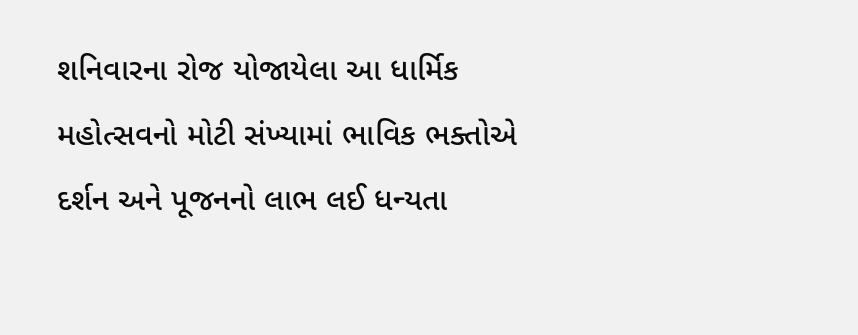શનિવારના રોજ યોજાયેલા આ ધાર્મિક મહોત્સવનો મોટી સંખ્યામાં ભાવિક ભક્તોએ દર્શન અને પૂજનનો લાભ લઈ ધન્યતા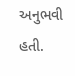અનુભવી હતી.